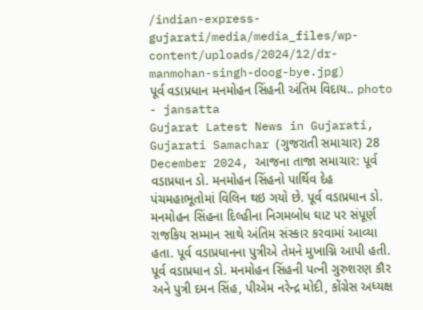/indian-express-gujarati/media/media_files/wp-content/uploads/2024/12/dr-manmohan-singh-doog-bye.jpg)
પૂર્વ વડાપ્રધાન મનમોહન સિંહની અંતિમ વિદાય.. photo - jansatta
Gujarat Latest News in Gujarati, Gujarati Samachar (ગુજરાતી સમાચાર) 28 December 2024, આજના તાજા સમાચાર: પૂર્વ વડાપ્રધાન ડો. મનમોહન સિંહનો પાર્થિવ દેહ પંચમહાભૂતોમાં વિલિન થઇ ગયો છે. પૂર્વ વડાપ્રધાન ડો. મનમોહન સિંહના દિલ્હીના નિગમબોધ ઘાટ પર સંપૂર્ણ રાજકિય સમ્માન સાથે અંતિમ સંસ્કાર કરવામાં આવ્યા હતા. પૂર્વ વડાપ્રધાનના પુત્રીએ તેમને મુખાગ્નિ આપી હતી. પૂર્વ વડાપ્રધાન ડો. મનમોહન સિંહની પત્ની ગુરુશરણ કૌર અને પુત્રી દમન સિંહ, પીએમ નરેન્દ્ર મોદી, કોંગ્રેસ અધ્યક્ષ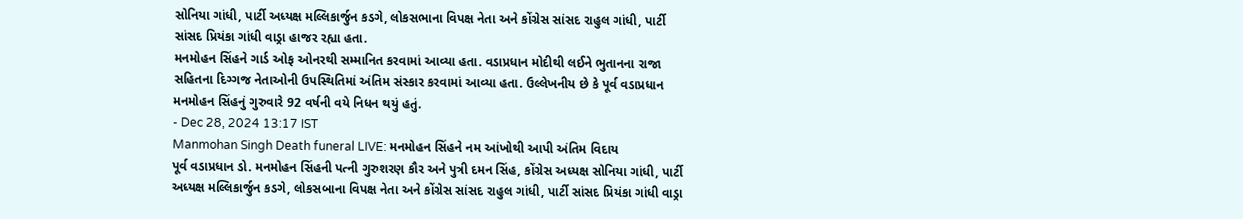સોનિયા ગાંધી, પાર્ટી અધ્યક્ષ મલ્લિકાર્જુન કડગે, લોકસભાના વિપક્ષ નેતા અને કોંગ્રેસ સાંસદ રાહુલ ગાંધી, પાર્ટી સાંસદ પ્રિયંકા ગાંધી વાડ્રા હાજર રહ્યા હતા.
મનમોહન સિંહને ગાર્ડ ઓફ ઓનરથી સમ્માનિત કરવામાં આવ્યા હતા. વડાપ્રધાન મોદીથી લઈને ભુતાનના રાજા સહિતના દિગ્ગજ નેતાઓની ઉપસ્થિતિમાં અંતિમ સંસ્કાર કરવામાં આવ્યા હતા. ઉલ્લેખનીય છે કે પૂર્વ વડાપ્રધાન મનમોહન સિંહનું ગુરુવારે 92 વર્ષની વયે નિધન થયું હતું.
- Dec 28, 2024 13:17 IST
Manmohan Singh Death funeral LIVE: મનમોહન સિંહને નમ આંખોથી આપી અંતિમ વિદાય
પૂર્વ વડાપ્રધાન ડો. મનમોહન સિંહની પત્ની ગુરુશરણ કૌર અને પુત્રી દમન સિંહ, કોંગ્રેસ અધ્યક્ષ સોનિયા ગાંધી, પાર્ટી અધ્યક્ષ મલ્લિકાર્જુન કડગે, લોકસબાના વિપક્ષ નેતા અને કોંગ્રેસ સાંસદ રાહુલ ગાંધી, પાર્ટી સાંસદ પ્રિયંકા ગાંધી વાડ્રા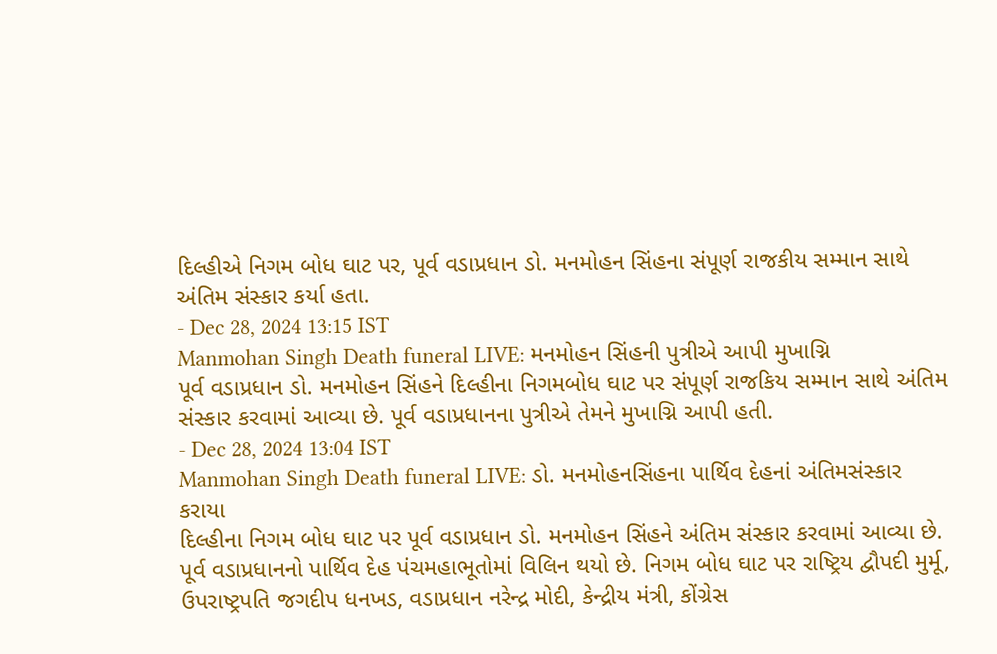દિલ્હીએ નિગમ બોધ ઘાટ પર, પૂર્વ વડાપ્રધાન ડો. મનમોહન સિંહના સંપૂર્ણ રાજકીય સમ્માન સાથે અંતિમ સંસ્કાર કર્યા હતા.
- Dec 28, 2024 13:15 IST
Manmohan Singh Death funeral LIVE: મનમોહન સિંહની પુત્રીએ આપી મુખાગ્નિ
પૂર્વ વડાપ્રધાન ડો. મનમોહન સિંહને દિલ્હીના નિગમબોધ ઘાટ પર સંપૂર્ણ રાજકિય સમ્માન સાથે અંતિમ સંસ્કાર કરવામાં આવ્યા છે. પૂર્વ વડાપ્રધાનના પુત્રીએ તેમને મુખાગ્નિ આપી હતી.
- Dec 28, 2024 13:04 IST
Manmohan Singh Death funeral LIVE: ડો. મનમોહનસિંહના પાર્થિવ દેહનાં અંતિમસંસ્કાર કરાયા
દિલ્હીના નિગમ બોધ ઘાટ પર પૂર્વ વડાપ્રધાન ડો. મનમોહન સિંહને અંતિમ સંસ્કાર કરવામાં આવ્યા છે. પૂર્વ વડાપ્રધાનનો પાર્થિવ દેહ પંચમહાભૂતોમાં વિલિન થયો છે. નિગમ બોધ ઘાટ પર રાષ્ટ્રિય દ્વૌપદી મુર્મૂ, ઉપરાષ્ટ્રપતિ જગદીપ ધનખડ, વડાપ્રધાન નરેન્દ્ર મોદી, કેન્દ્રીય મંત્રી, કોંગ્રેસ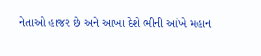નેતાઓ હાજર છે અને આખા દેશે ભીની આંખે મહાન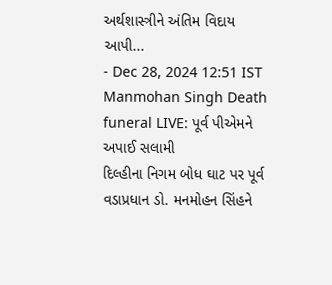અર્થશાસ્ત્રીને અંતિમ વિદાય આપી...
- Dec 28, 2024 12:51 IST
Manmohan Singh Death funeral LIVE: પૂર્વ પીએમને અપાઈ સલામી
દિલ્હીના નિગમ બોધ ઘાટ પર પૂર્વ વડાપ્રધાન ડો. મનમોહન સિંહને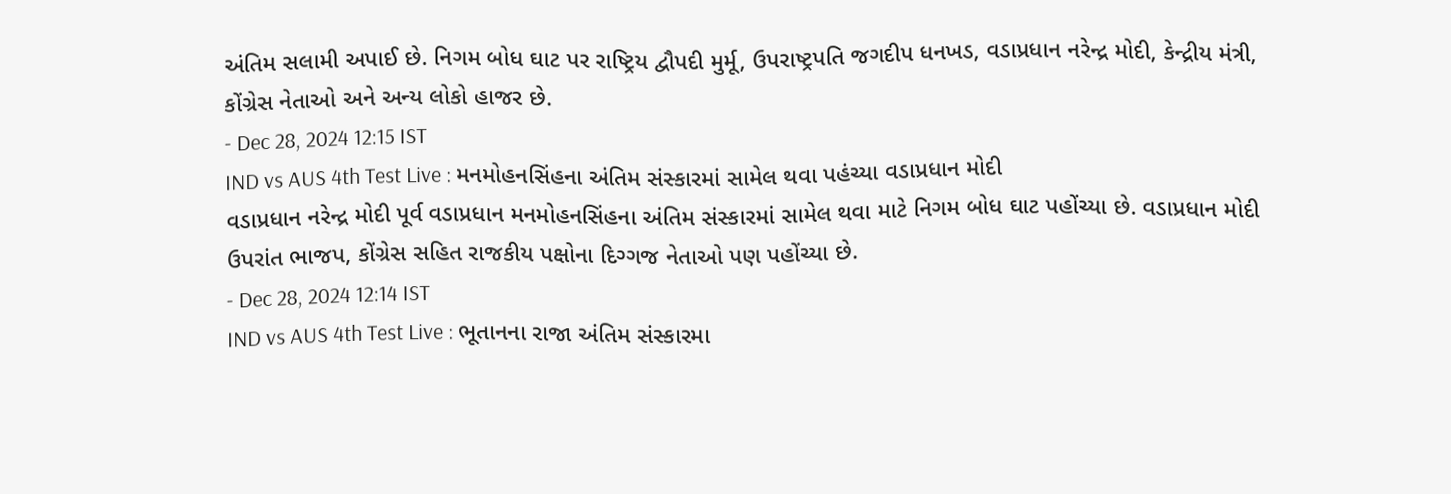અંતિમ સલામી અપાઈ છે. નિગમ બોધ ઘાટ પર રાષ્ટ્રિય દ્વૌપદી મુર્મૂ, ઉપરાષ્ટ્રપતિ જગદીપ ધનખડ, વડાપ્રધાન નરેન્દ્ર મોદી, કેન્દ્રીય મંત્રી, કોંગ્રેસ નેતાઓ અને અન્ય લોકો હાજર છે.
- Dec 28, 2024 12:15 IST
IND vs AUS 4th Test Live : મનમોહનસિંહના અંતિમ સંસ્કારમાં સામેલ થવા પહંચ્યા વડાપ્રધાન મોદી
વડાપ્રધાન નરેન્દ્ર મોદી પૂર્વ વડાપ્રધાન મનમોહનસિંહના અંતિમ સંસ્કારમાં સામેલ થવા માટે નિગમ બોધ ઘાટ પહોંચ્યા છે. વડાપ્રધાન મોદી ઉપરાંત ભાજપ, કોંગ્રેસ સહિત રાજકીય પક્ષોના દિગ્ગજ નેતાઓ પણ પહોંચ્યા છે.
- Dec 28, 2024 12:14 IST
IND vs AUS 4th Test Live : ભૂતાનના રાજા અંતિમ સંસ્કારમા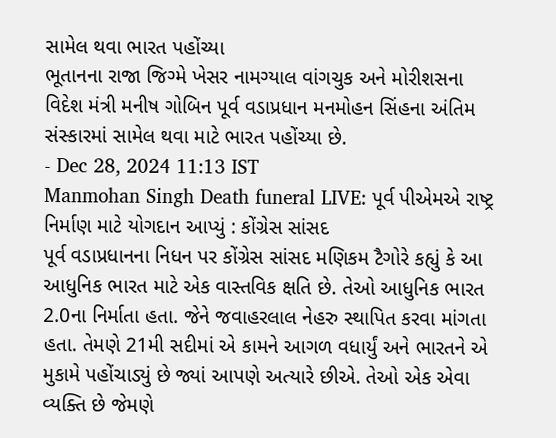સામેલ થવા ભારત પહોંચ્યા
ભૂતાનના રાજા જિગ્મે ખેસર નામગ્યાલ વાંગચુક અને મોરીશસના વિદેશ મંત્રી મનીષ ગોબિન પૂર્વ વડાપ્રધાન મનમોહન સિંહના અંતિમ સંસ્કારમાં સામેલ થવા માટે ભારત પહોંચ્યા છે.
- Dec 28, 2024 11:13 IST
Manmohan Singh Death funeral LIVE: પૂર્વ પીએમએ રાષ્ટ્ર નિર્માણ માટે યોગદાન આપ્યું : કોંગ્રેસ સાંસદ
પૂર્વ વડાપ્રધાનના નિધન પર કોંગ્રેસ સાંસદ મણિકમ ટૈગોરે કહ્યું કે આ આધુનિક ભારત માટે એક વાસ્તવિક ક્ષતિ છે. તેઓ આધુનિક ભારત 2.0ના નિર્માતા હતા. જેને જવાહરલાલ નેહરુ સ્થાપિત કરવા માંગતા હતા. તેમણે 21મી સદીમાં એ કામને આગળ વધાર્યું અને ભારતને એ મુકામે પહોંચાડ્યું છે જ્યાં આપણે અત્યારે છીએ. તેઓ એક એવા વ્યક્તિ છે જેમણે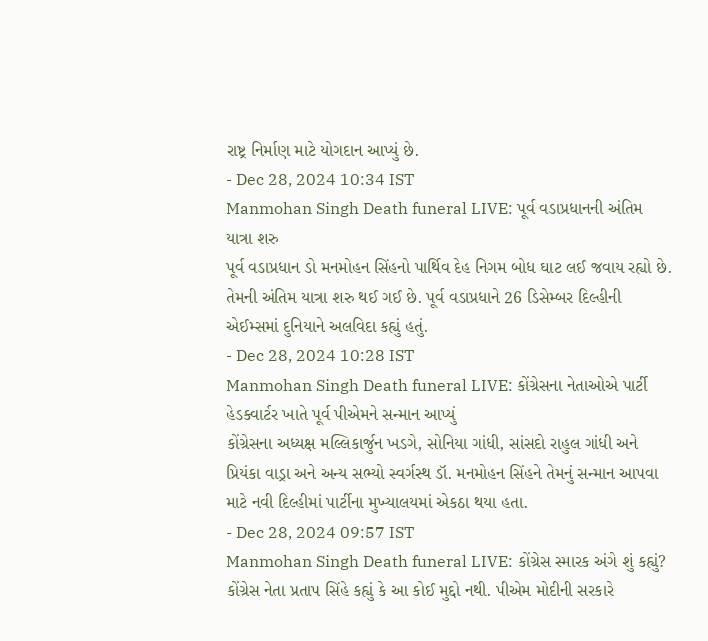રાષ્ટ્ર નિર્માણ માટે યોગદાન આપ્યું છે.
- Dec 28, 2024 10:34 IST
Manmohan Singh Death funeral LIVE: પૂર્વ વડાપ્રધાનની અંતિમ યાત્રા શરુ
પૂર્વ વડાપ્રધાન ડો મનમોહન સિંહનો પાર્થિવ દેહ નિગમ બોધ ઘાટ લઈ જવાય રહ્યો છે. તેમની અંતિમ યાત્રા શરુ થઈ ગઈ છે. પૂર્વ વડાપ્રધાને 26 ડિસેમ્બર દિલ્હીની એઈમ્સમાં દુનિયાને અલવિદા કહ્યું હતું.
- Dec 28, 2024 10:28 IST
Manmohan Singh Death funeral LIVE: કોંગ્રેસના નેતાઓએ પાર્ટી હેડક્વાર્ટર ખાતે પૂર્વ પીએમને સન્માન આપ્યું
કોંગ્રેસના અધ્યક્ષ મલ્લિકાર્જુન ખડગે, સોનિયા ગાંધી, સાંસદો રાહુલ ગાંધી અને પ્રિયંકા વાડ્રા અને અન્ય સભ્યો સ્વર્ગસ્થ ડૉ. મનમોહન સિંહને તેમનું સન્માન આપવા માટે નવી દિલ્હીમાં પાર્ટીના મુખ્યાલયમાં એકઠા થયા હતા.
- Dec 28, 2024 09:57 IST
Manmohan Singh Death funeral LIVE: કોંગ્રેસ સ્મારક અંગે શું કહ્યું?
કોંગ્રેસ નેતા પ્રતાપ સિંહે કહ્યું કે આ કોઈ મુદ્દો નથી. પીએમ મોદીની સરકારે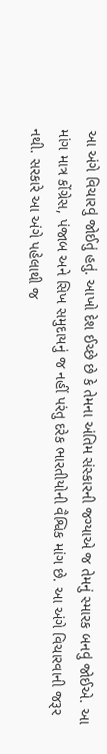આ અંગે વિચારવું જોઈતું હતું. આખો દેશ ઈચ્છે છે કે તેમના અંતિમ સંસ્કારની જગ્યાએ જ તેમનું સ્મારક બનવું જોઈએ. આ માંગ માત્ર કોંગ્રેસ, પંજાબ અને સિખ સમુદાયનું જ નહીં પરંતુ દરેક ભારતીયોની વૈશ્વિક માંગ છે. આ અંગે વિચારવાની જરૂર નથી. સરકારે આ અંગે પહેલાથી જ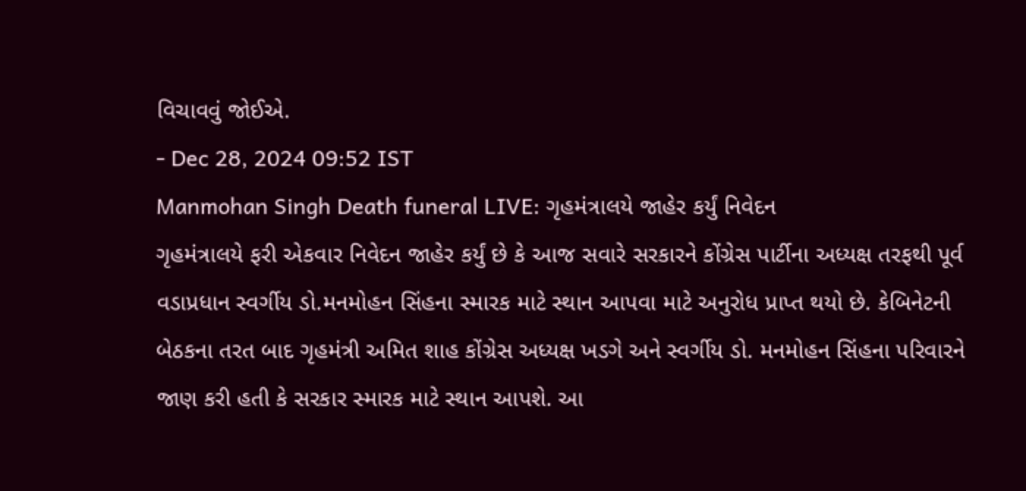વિચાવવું જોઈએ.
- Dec 28, 2024 09:52 IST
Manmohan Singh Death funeral LIVE: ગૃહમંત્રાલયે જાહેર કર્યું નિવેદન
ગૃહમંત્રાલયે ફરી એકવાર નિવેદન જાહેર કર્યું છે કે આજ સવારે સરકારને કોંગ્રેસ પાર્ટીના અધ્યક્ષ તરફથી પૂર્વ વડાપ્રધાન સ્વર્ગીય ડો.મનમોહન સિંહના સ્મારક માટે સ્થાન આપવા માટે અનુરોધ પ્રાપ્ત થયો છે. કેબિનેટની બેઠકના તરત બાદ ગૃહમંત્રી અમિત શાહ કોંગ્રેસ અધ્યક્ષ ખડગે અને સ્વર્ગીય ડો. મનમોહન સિંહના પરિવારને જાણ કરી હતી કે સરકાર સ્મારક માટે સ્થાન આપશે. આ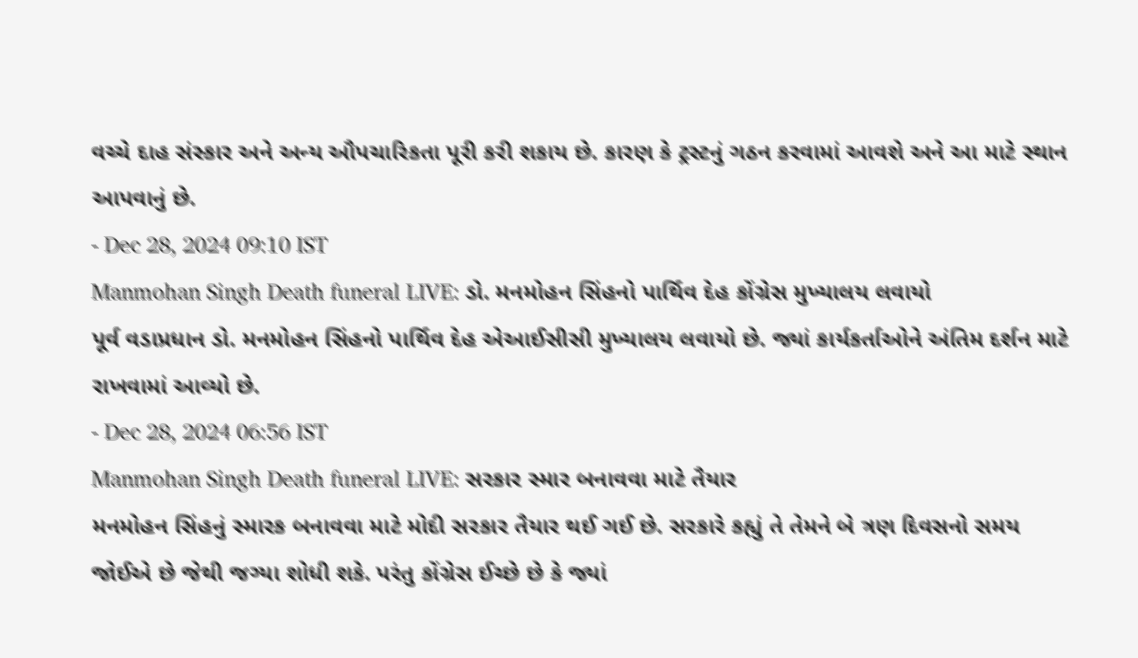વચ્ચે દાહ સંસ્કાર અને અન્ય ઔપચારિકતા પૂરી કરી શકાય છે. કારણ કે ટ્રસ્ટનું ગઠન કરવામાં આવશે અને આ માટે સ્થાન આપવાનું છે.
- Dec 28, 2024 09:10 IST
Manmohan Singh Death funeral LIVE: ડો. મનમોહન સિંહનો પાર્થિવ દેહ કોંગ્રેસ મુખ્યાલય લવાયો
પૂર્વ વડાપ્રધાન ડો. મનમોહન સિંહનો પાર્થિવ દેહ એઆઈસીસી મુખ્યાલય લવાયો છે. જ્યાં કાર્યકર્તાઓને અંતિમ દર્શન માટે રાખવામાં આવ્યો છે.
- Dec 28, 2024 06:56 IST
Manmohan Singh Death funeral LIVE: સરકાર સ્માર બનાવવા માટે તૈયાર
મનમોહન સિંહનું સ્મારક બનાવવા માટે મોદી સરકાર તૈયાર થઈ ગઈ છે. સરકારે કહ્યું તે તેમને બે ત્રણ દિવસનો સમય જોઈએ છે જેથી જગ્યા શોધી શકે. પરંતુ કોંગ્રેસ ઈચ્છે છે કે જ્યાં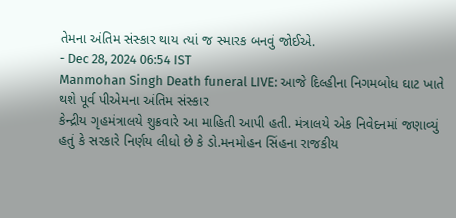તેમના અંતિમ સંસ્કાર થાય ત્યાં જ સ્મારક બનવું જોઈએ.
- Dec 28, 2024 06:54 IST
Manmohan Singh Death funeral LIVE: આજે દિલ્હીના નિગમબોધ ઘાટ ખાતે થશે પૂર્વ પીએમના અંતિમ સંસ્કાર
કેન્દ્રીય ગૃહમંત્રાલયે શુક્રવારે આ માહિતી આપી હતી. મંત્રાલયે એક નિવેદનમાં જણાવ્યું હતું કે સરકારે નિર્ણય લીધો છે કે ડો.મનમોહન સિંહના રાજકીય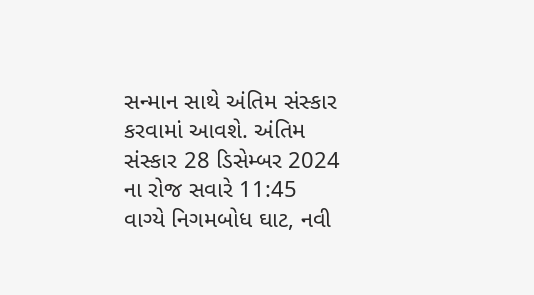સન્માન સાથે અંતિમ સંસ્કાર કરવામાં આવશે. અંતિમ સંસ્કાર 28 ડિસેમ્બર 2024 ના રોજ સવારે 11:45 વાગ્યે નિગમબોધ ઘાટ, નવી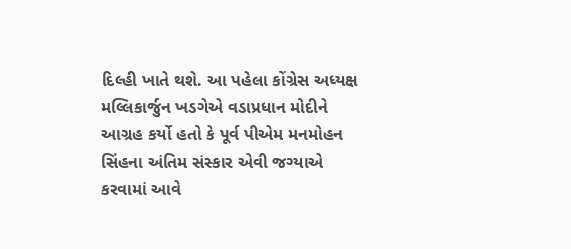દિલ્હી ખાતે થશે. આ પહેલા કોંગ્રેસ અધ્યક્ષ મલ્લિકાર્જુન ખડગેએ વડાપ્રધાન મોદીને આગ્રહ કર્યો હતો કે પૂર્વ પીએમ મનમોહન સિંહના અંતિમ સંસ્કાર એવી જગ્યાએ કરવામાં આવે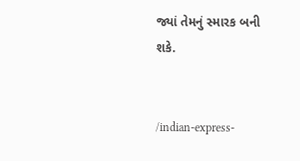જ્યાં તેમનું સ્મારક બની શકે.


/indian-express-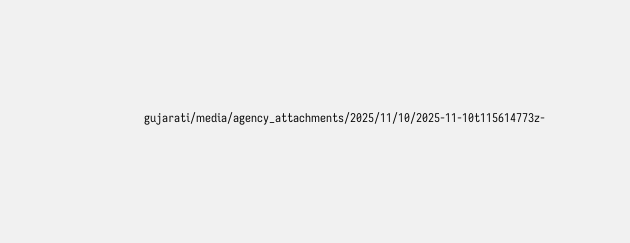gujarati/media/agency_attachments/2025/11/10/2025-11-10t115614773z-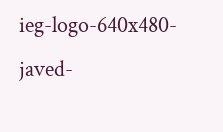ieg-logo-640x480-javed-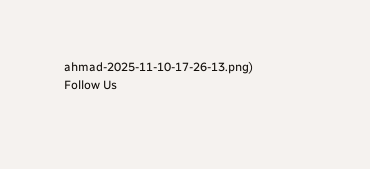ahmad-2025-11-10-17-26-13.png)
Follow Us